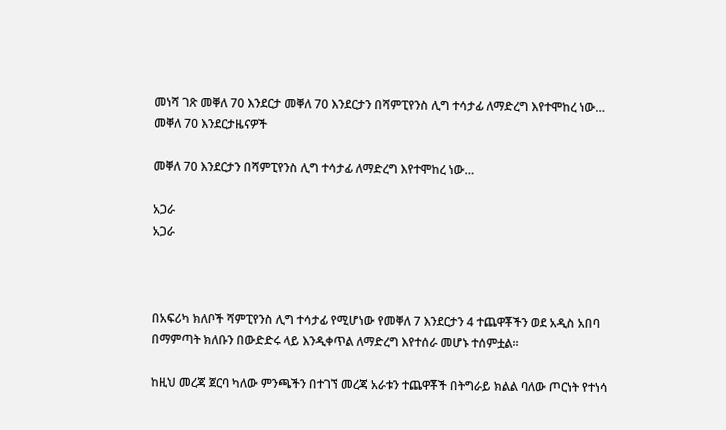መነሻ ገጽ መቐለ 70 እንደርታ መቐለ 70 እንደርታን በሻምፒየንስ ሊግ ተሳታፊ ለማድረግ እየተሞከረ ነው…
መቐለ 70 እንደርታዜናዎች

መቐለ 70 እንደርታን በሻምፒየንስ ሊግ ተሳታፊ ለማድረግ እየተሞከረ ነው…

አጋራ
አጋራ



በአፍሪካ ክለቦች ሻምፒየንስ ሊግ ተሳታፊ የሚሆነው የመቐለ 7 እንደርታን 4 ተጨዋቾችን ወደ አዲስ አበባ በማምጣት ክለቡን በውድድሩ ላይ እንዲቀጥል ለማድረግ እየተሰራ መሆኑ ተሰምቷል፡፡

ከዚህ መረጃ ጀርባ ካለው ምንጫችን በተገኘ መረጃ አራቱን ተጨዋቾች በትግራይ ክልል ባለው ጦርነት የተነሳ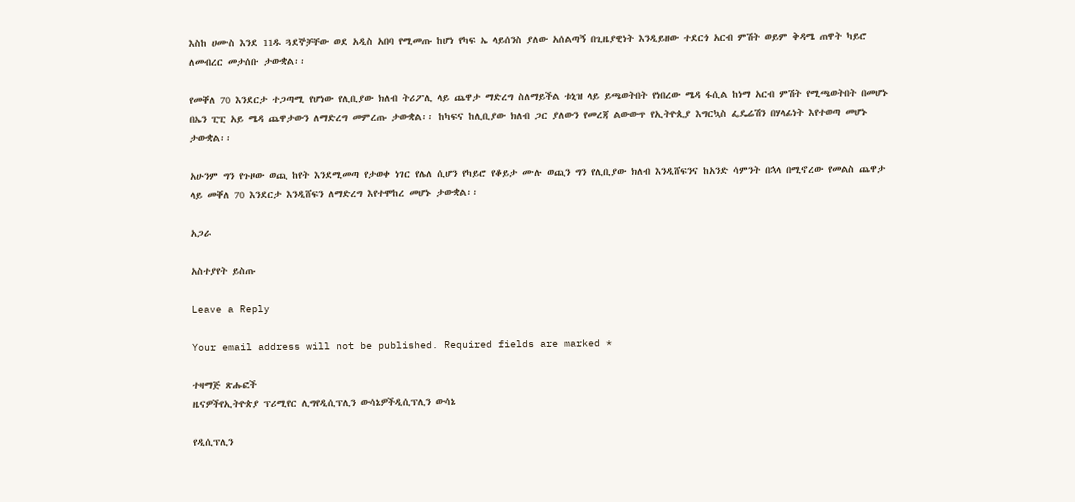እስከ ሀሙስ እንደ 11ዱ ጓደኞቻቸው ወደ አዲስ አበባ የሚመጡ ከሆነ የካፍ ኤ ላይሰንስ ያለው አሰልጣኝ በጊዜያዊነት እንዲይዘው ተደርጎ አርብ ምሽት ወይም ቅዳሜ ጠዋት ካይሮ ለመብረር መታሰቡ ታውቋል፡፡

የመቐለ 70 እንደርታ ተጋጣሚ የሆነው የሊቢያው ክለብ ትሪፖሊ ላይ ጨዋታ ማድረግ ስለማይችል ቱኒዝ ላይ ይጫወትበት የነበረው ሜዳ ፋሲል ከነማ አርብ ምሽት የሚጫወትበት በመሆኑ በኤን ፒፒ አይ ሜዳ ጨዋታውን ለማድረግ መምረጡ ታውቋል፡፡ ከካፍና ከሊቢያው ክለብ ጋር ያለውን የመረጃ ልውውጥ የኢትዮጲያ እግርኳስ ፌዴሬሽን በሃላፊነት እየተወጣ መሆኑ ታውቋል፡፡

አሁንም ግን የጉዞው ወጪ ከየት እንደሚመጣ የታወቀ ነገር የሌለ ሲሆን የካይሮ የቆይታ ሙሉ ወጪን ግን የሊቢያው ክለብ እንዲሸፍንና ከአንድ ሳምንት በኋላ በሚኖረው የመልስ ጨዋታ ላይ መቐለ 70 እንደርታ እንዲሸፍን ለማድረግ እየተሞከረ መሆኑ ታውቋል፡፡

አጋራ

አስተያየት ይስጡ

Leave a Reply

Your email address will not be published. Required fields are marked *

ተዛማጅ ጽሑፎች
ዜናዎችየኢትዮጵያ ፕሪሚየር ሊግየዲሲፕሊን ውሳኔዎችዲሲፕሊን ውሳኔ

የዲሲፕሊን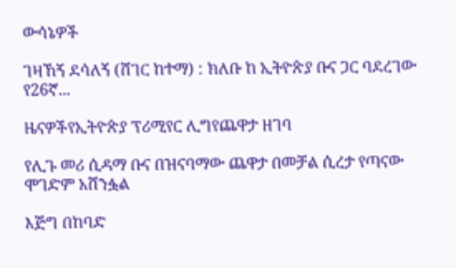ውሳኔዎች

ገዛኸኝ ደሳለኝ (ሸገር ከተማ) : ክለቡ ከ ኢትዮጵያ ቡና ጋር ባደረገው የ26ኛ...

ዜናዎችየኢትዮጵያ ፕሪሚየር ሊግየጨዋታ ዘገባ

የሊጉ መሪ ሲዳማ ቡና በዝናባማው ጨዋታ በመቻል ሲረታ የጣናው ሞገድም አሸንፏል

እጅግ በከባድ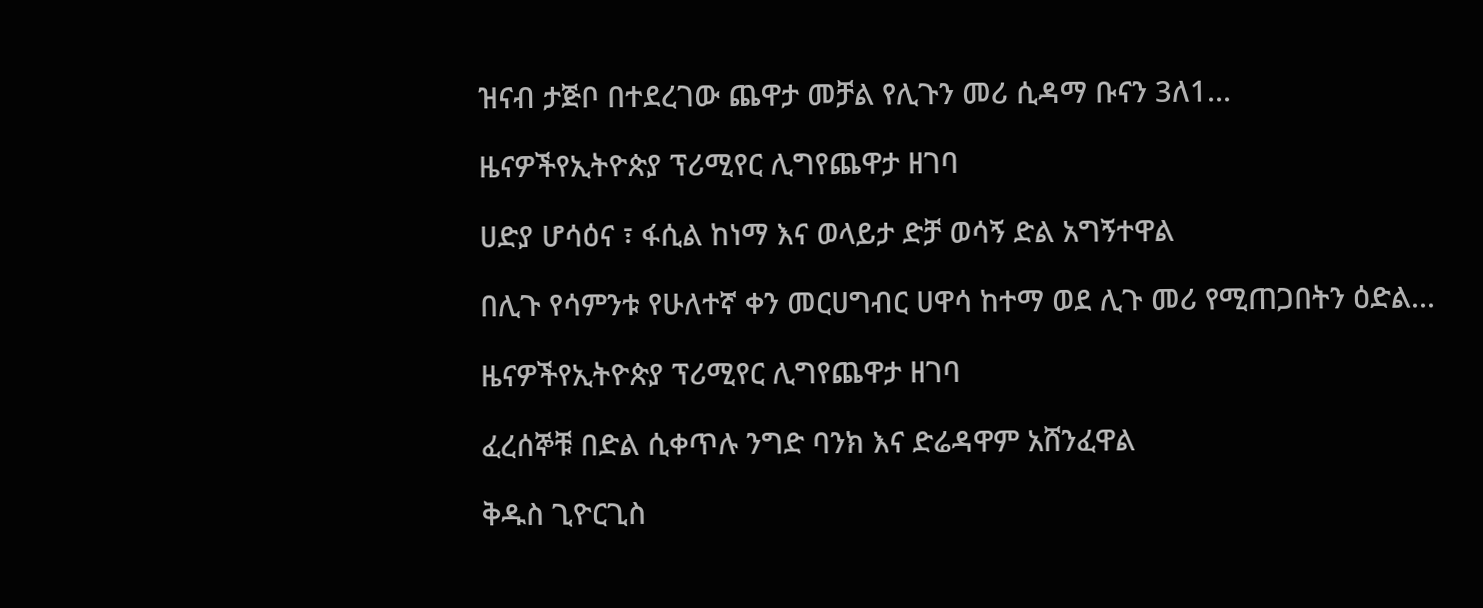ዝናብ ታጅቦ በተደረገው ጨዋታ መቻል የሊጉን መሪ ሲዳማ ቡናን 3ለ1...

ዜናዎችየኢትዮጵያ ፕሪሚየር ሊግየጨዋታ ዘገባ

ሀድያ ሆሳዕና ፣ ፋሲል ከነማ እና ወላይታ ድቻ ወሳኝ ድል አግኝተዋል

በሊጉ የሳምንቱ የሁለተኛ ቀን መርሀግብር ሀዋሳ ከተማ ወደ ሊጉ መሪ የሚጠጋበትን ዕድል...

ዜናዎችየኢትዮጵያ ፕሪሚየር ሊግየጨዋታ ዘገባ

ፈረሰኞቹ በድል ሲቀጥሉ ንግድ ባንክ እና ድሬዳዋም አሸንፈዋል

ቅዱስ ጊዮርጊስ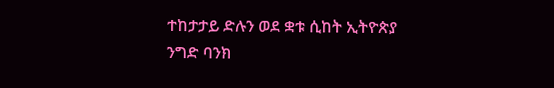ተከታታይ ድሉን ወደ ቋቱ ሲከት ኢትዮጵያ ንግድ ባንክ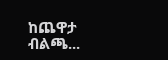ከጨዋታ ብልጫ...